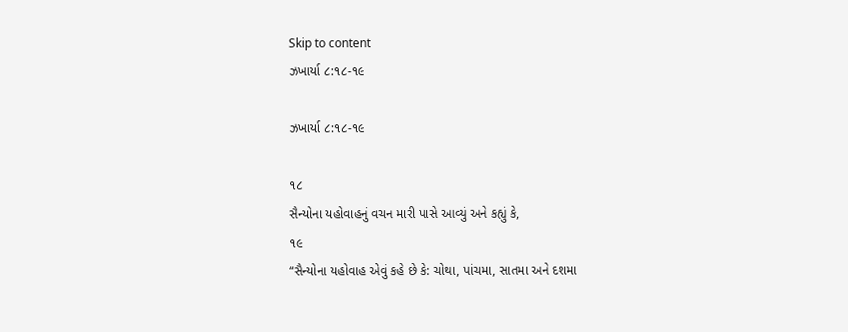Skip to content
ઝખાર્યા ૮:૧૮-૧૯

ઝખાર્યા ૮:૧૮-૧૯

૧૮
સૈન્યોના યહોવાહનું વચન મારી પાસે આવ્યું અને કહ્યું કે,
૧૯
“સૈન્યોના યહોવાહ એવું કહે છે કે: ચોથા, પાંચમા, સાતમા અને દશમા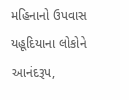મહિનાનો ઉપવાસ યહૂદિયાના લોકોને આનંદરૂપ,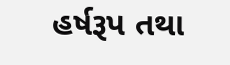હર્ષરૂપ તથા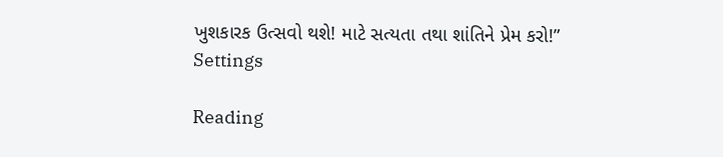ખુશકારક ઉત્સવો થશે! માટે સત્યતા તથા શાંતિને પ્રેમ કરો!”
Settings

Reading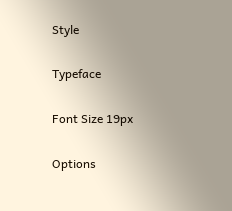Style

Typeface

Font Size 19px

Options